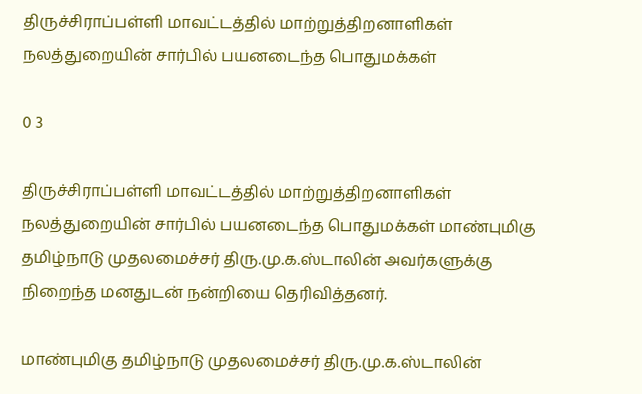திருச்சிராப்பள்ளி மாவட்டத்தில் மாற்றுத்திறனாளிகள் நலத்துறையின் சார்பில் பயனடைந்த பொதுமக்கள்

0 3

திருச்சிராப்பள்ளி மாவட்டத்தில் மாற்றுத்திறனாளிகள் நலத்துறையின் சார்பில் பயனடைந்த பொதுமக்கள் மாண்புமிகு தமிழ்நாடு முதலமைச்சர் திரு.மு.க.ஸ்டாலின் அவர்களுக்கு நிறைந்த மனதுடன் நன்றியை தெரிவித்தனர்.

மாண்புமிகு தமிழ்நாடு முதலமைச்சர் திரு.மு.க.ஸ்டாலின்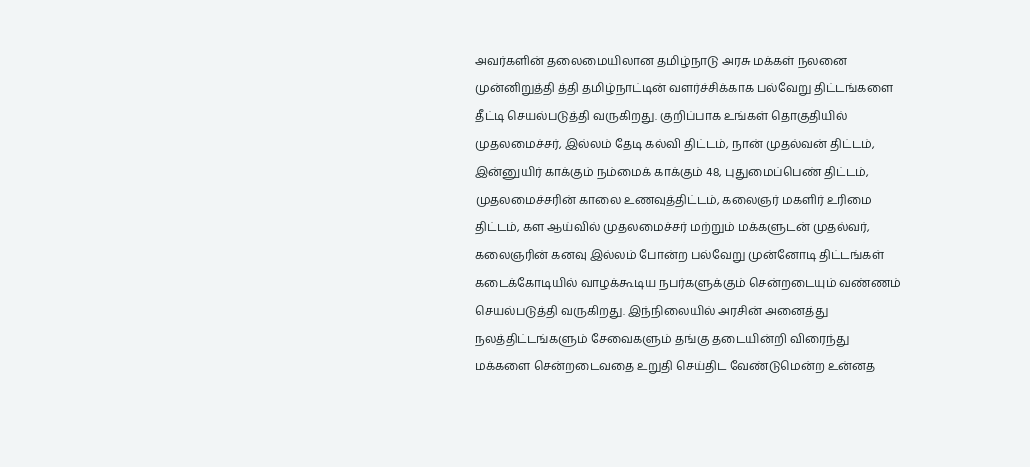அவர்களின் தலைமையிலான தமிழ்நாடு அரசு மக்கள் நலனை முன்னிறுத்தி த்தி தமிழ்நாட்டின் வளர்ச்சிக்காக பல்வேறு திட்டங்களை தீட்டி செயல்படுத்தி வருகிறது. குறிப்பாக உங்கள் தொகுதியில் முதலமைச்சர், இல்லம் தேடி கல்வி திட்டம், நான் முதல்வன் திட்டம், இன்னுயிர் காக்கும் நம்மைக் காக்கும் 48, புதுமைப்பெண் திட்டம், முதலமைச்சரின் காலை உணவுத்திட்டம், கலைஞர் மகளிர் உரிமை திட்டம், கள ஆய்வில் முதலமைச்சர் மற்றும் மக்களுடன் முதல்வர், கலைஞரின் கனவு இல்லம் போன்ற பல்வேறு முன்னோடி திட்டங்கள் கடைக்கோடியில் வாழக்கூடிய நபர்களுக்கும் சென்றடையும் வண்ணம் செயல்படுத்தி வருகிறது. இந்நிலையில் அரசின் அனைத்து நலத்திட்டங்களும் சேவைகளும் தங்கு தடையின்றி விரைந்து மக்களை சென்றடைவதை உறுதி செய்திட வேண்டுமென்ற உன்னத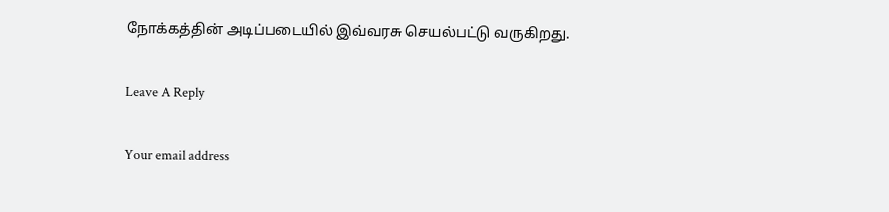நோக்கத்தின் அடிப்படையில் இவ்வரசு செயல்பட்டு வருகிறது.

Leave A Reply

Your email address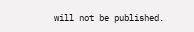will not be published.